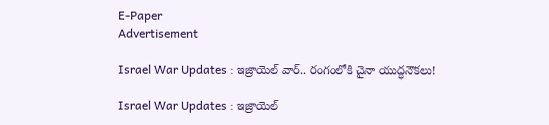E-Paper
Advertisement

Israel War Updates : ఇజ్రాయెల్ వార్.. రంగంలోకి చైనా యుద్ధనౌకలు!

Israel War Updates : ఇజ్రాయెల్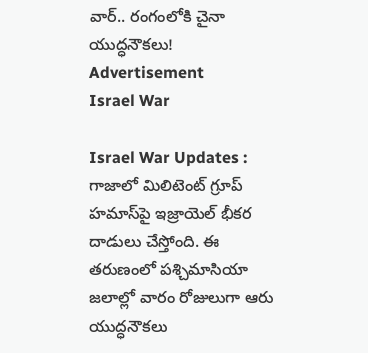వార్.. రంగంలోకి చైనా యుద్ధనౌకలు!
Advertisement
Israel War

Israel War Updates : గాజాలో మిలిటెంట్ గ్రూప్ హమాస్‌పై ఇజ్రాయెల్ భీకర దాడులు చేస్తోంది. ఈ తరుణంలో పశ్చిమాసియా జలాల్లో వారం రోజులుగా ఆరు యుద్ధనౌకలు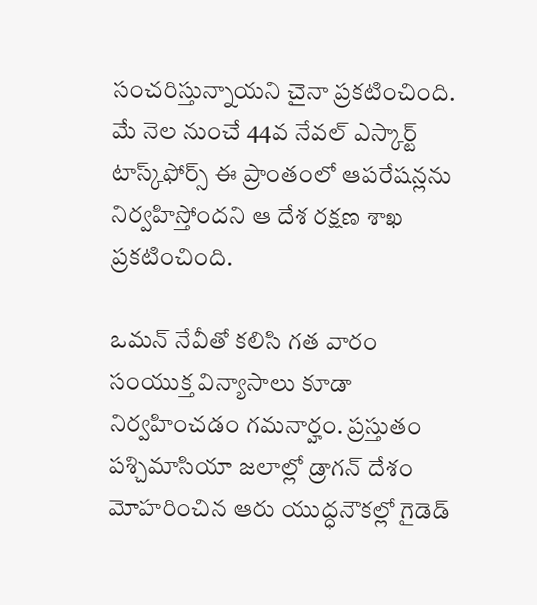సంచరిస్తున్నాయని చైనా ప్రకటించింది. మే నెల నుంచే 44వ నేవల్ ఎస్కార్ట్ టాస్క్‌ఫోర్స్ ఈ ప్రాంతంలో ఆపరేషన్లను నిర్వహిస్తోందని ఆ దేశ రక్షణ శాఖ ప్రకటించింది.

ఒమన్ నేవీతో కలిసి గత వారం సంయుక్త విన్యాసాలు కూడా నిర్వహించడం గమనార్హం. ప్రస్తుతం పశ్చిమాసియా జలాల్లో డ్రాగన్ దేశం మోహరించిన ఆరు యుద్ధ‌నౌకల్లో గైడెడ్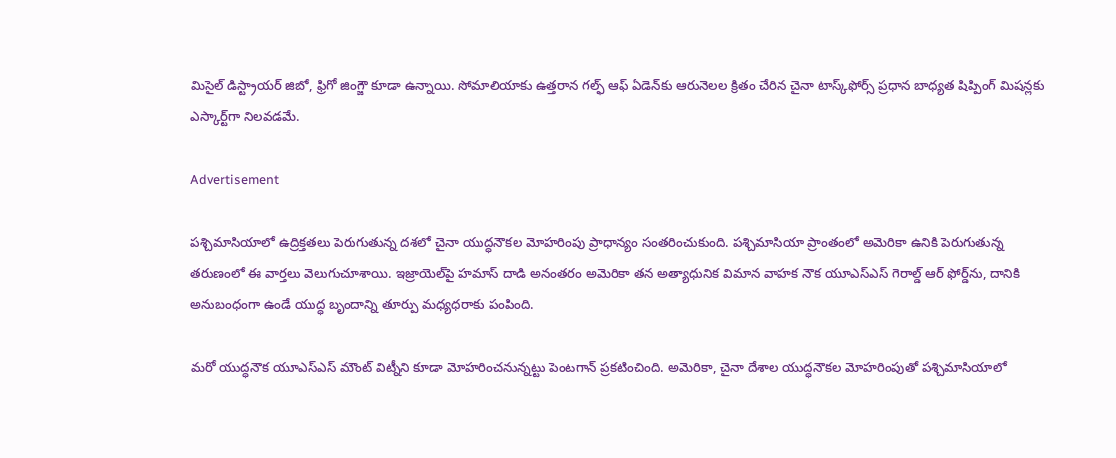మిసైల్ డిస్ట్రాయర్ జిబో, ఫ్రిగో జింగ్జౌ కూడా ఉన్నాయి. సోమాలియాకు ఉత్తరాన గల్ఫ్ ఆఫ్ ఏడెన్‌కు ఆరునెలల క్రితం చేరిన చైనా టాస్క్‌ఫోర్స్ ప్రధాన బాధ్యత షిప్పింగ్ మిషన్లకు ఎస్కార్ట్‌గా నిలవడమే.

Advertisement

పశ్చిమాసియాలో ఉద్రిక్తతలు పెరుగుతున్న దశలో చైనా యుద్ధనౌకల మోహరింపు ప్రాధాన్యం సంతరించుకుంది. పశ్చిమాసియా ప్రాంతంలో అమెరికా ఉనికి పెరుగుతున్న తరుణంలో ఈ వార్తలు వెలుగుచూశాయి. ఇజ్రాయెల్‌పై హమాస్ దాడి అనంతరం అమెరికా తన అత్యాధునిక విమాన వాహక నౌక యూఎస్ఎస్ గెరాల్డ్ ఆర్ ఫోర్డ్‌ను, దానికి అనుబంధంగా ఉండే యుద్ధ బృందాన్ని తూర్పు మధ్యధరాకు పంపింది.

మరో యుద్ధనౌక యూఎస్ఎస్ మౌంట్ విట్నీని కూడా మోహరించనున్నట్టు పెంటగాన్ ప్రకటించింది. అమెరికా, చైనా దేశాల యుద్ధనౌకల మోహరింపుతో పశ్చిమాసియాలో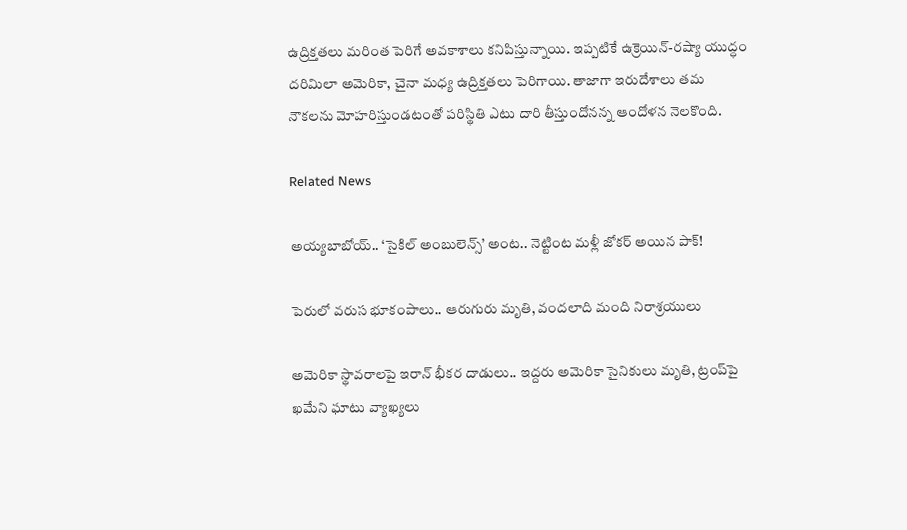ఉద్రిక్తతలు మరింత పెరిగే అవకాశాలు కనిపిస్తున్నాయి. ఇప్పటికే ఉక్రెయిన్-రష్యా యుద్ధం దరిమిలా అమెరికా, చైనా మధ్య ఉద్రిక్తతలు పెరిగాయి. తాజాగా ఇరుదేశాలు తమ నౌకలను మోహరిస్తుండటంతో పరిస్థితి ఎటు దారి తీస్తుందోనన్న ఆందోళన నెలకొంది.

Related News

అయ్యబాబోయ్.. ‘సైకిల్ అంబులెన్స్’ అంట.. నెట్టింట మళ్లీ జోకర్ అయిన పాక్!

పెరులో వరుస భూకంపాలు.. ఆరుగురు మృతి, వందలాది మంది నిరాశ్రయులు

అమెరికా స్థావరాలపై ఇరాన్ భీకర దాడులు.. ఇద్దరు అమెరికా సైనికులు మృతి, ట్రంప్‌పై ఖమేని ఘాటు వ్యాఖ్యలు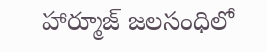హార్మూజ్ జలసంధిలో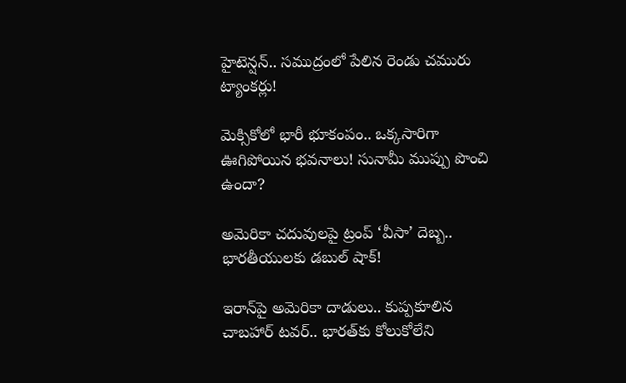హైటెన్షన్.. సముద్రంలో పేలిన రెండు చమురు ట్యాంకర్లు!

మెక్సికోలో భారీ భూకంపం.. ఒక్కసారిగా ఊగిపోయిన భవనాలు! సునామీ ముప్పు పొంచి ఉందా?

అమెరికా చదువులపై ట్రంప్ ‘వీసా’ దెబ్బ.. భారతీయులకు డబుల్ షాక్!

ఇరాన్‌పై అమెరికా దాడులు.. కుప్పకూలిన చాబహార్ టవర్.. భారత్‌కు కోలుకోలేని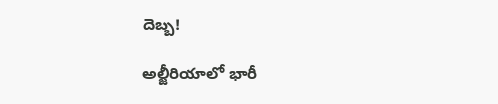దెబ్బ!

అల్జీరియాలో భారీ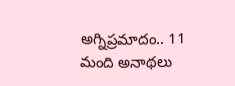అగ్నిప్రమాదం.. 11 మంది అనాథలు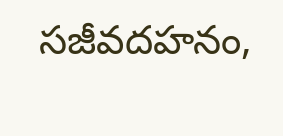సజీవదహనం,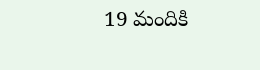19 మందికి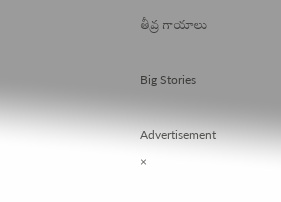తీవ్ర గాయాలు

Big Stories

Advertisement
×